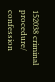152038 criminal procedure/ confession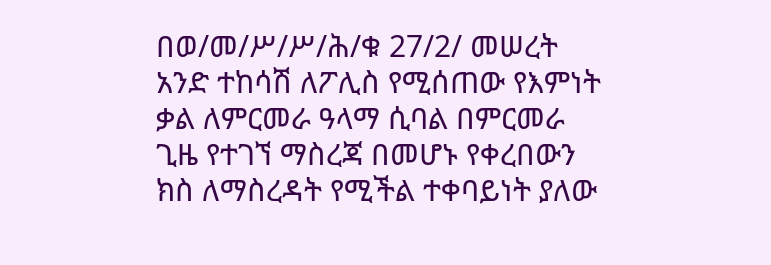በወ/መ/ሥ/ሥ/ሕ/ቁ 27/2/ መሠረት አንድ ተከሳሽ ለፖሊስ የሚሰጠው የእምነት ቃል ለምርመራ ዓላማ ሲባል በምርመራ ጊዜ የተገኘ ማስረጃ በመሆኑ የቀረበውን ክስ ለማስረዳት የሚችል ተቀባይነት ያለው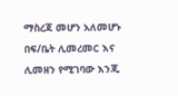ማስረጃ መሆን አለመሆኑ በፍ/ቤት ሊመረመር እና ሊመዘን የሚገባው እንጂ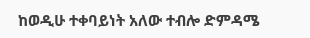ከወዲሁ ተቀባይነት አለው ተብሎ ድምዳሜ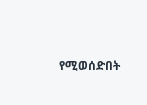የሚወሰድበት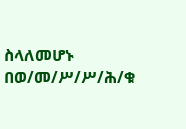ስላለመሆኑ
በወ/መ/ሥ/ሥ/ሕ/ቁ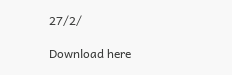27/2/

Download here